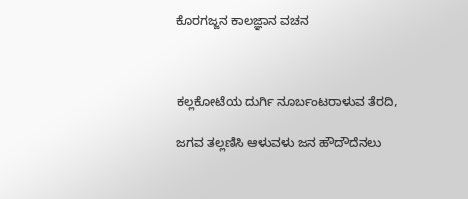ಕೊರಗಜ್ಜನ ಕಾಲಜ್ಞಾನ ವಚನ



ಕಲ್ಲಕೋಟೆಯ ದುರ್ಗಿ ನೂರ್ಬಂಟರಾಳುವ ತೆರದಿ,

ಜಗವ ತಲ್ಲಣಿಸಿ ಆಳುವಳು ಜನ ಹೌದೌದೆನಲು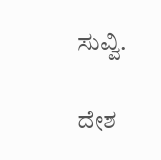ಸುವ್ವಿ.

ದೇಶ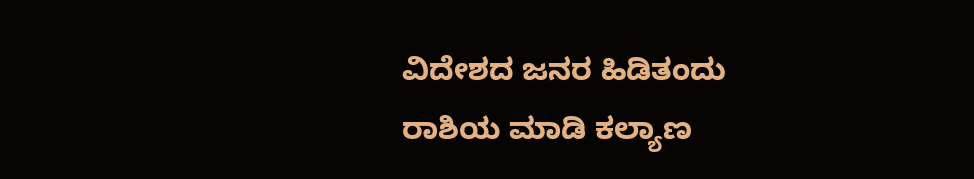ವಿದೇಶದ ಜನರ ಹಿಡಿತಂದು ರಾಶಿಯ ಮಾಡಿ ಕಲ್ಯಾಣ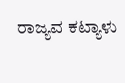ರಾಜ್ಯವ ಕಟ್ಯಾಳು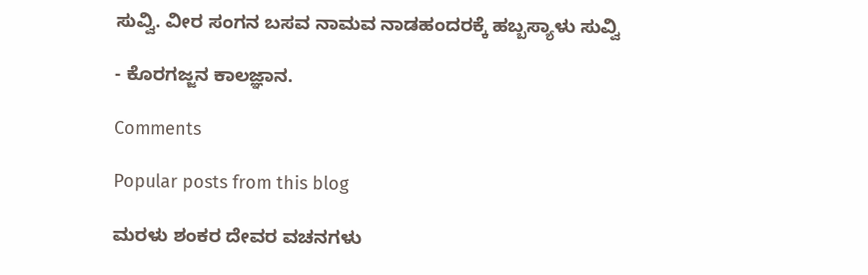ಸುವ್ವಿ. ವೀರ ಸಂಗನ ಬಸವ ನಾಮವ ನಾಡಹಂದರಕ್ಕೆ ಹಬ್ಬಸ್ಯಾಳು ಸುವ್ವಿ

- ಕೊರಗಜ್ಜನ ಕಾಲಜ್ಞಾನ.

Comments

Popular posts from this blog

ಮರಳು ಶಂಕರ ದೇವರ ವಚನಗಳು